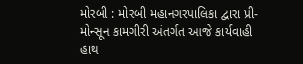મોરબી : મોરબી મહાનગરપાલિકા દ્વારા પ્રી-મોન્સૂન કામગીરી અંતર્ગત આજે કાર્યવાહી હાથ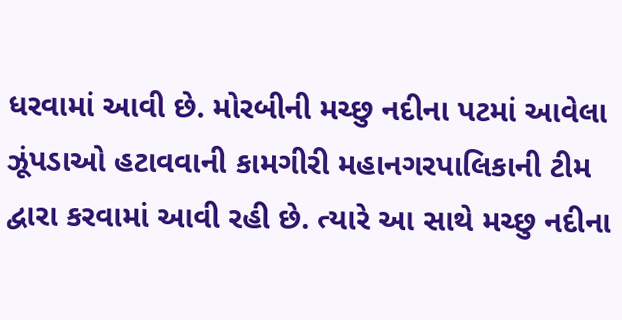ધરવામાં આવી છે. મોરબીની મચ્છુ નદીના પટમાં આવેલા ઝૂંપડાઓ હટાવવાની કામગીરી મહાનગરપાલિકાની ટીમ દ્વારા કરવામાં આવી રહી છે. ત્યારે આ સાથે મચ્છુ નદીના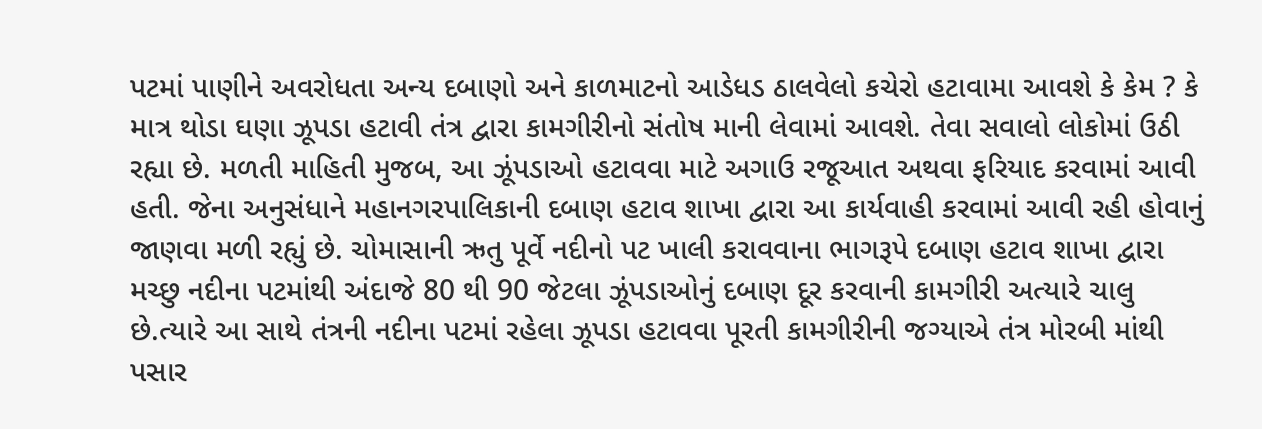પટમાં પાણીને અવરોધતા અન્ય દબાણો અને કાળમાટનો આડેધડ ઠાલવેલો કચેરો હટાવામા આવશે કે કેમ ? કે માત્ર થોડા ઘણા ઝૂપડા હટાવી તંત્ર દ્વારા કામગીરીનો સંતોષ માની લેવામાં આવશે. તેવા સવાલો લોકોમાં ઉઠી રહ્યા છે. મળતી માહિતી મુજબ, આ ઝૂંપડાઓ હટાવવા માટે અગાઉ રજૂઆત અથવા ફરિયાદ કરવામાં આવી હતી. જેના અનુસંધાને મહાનગરપાલિકાની દબાણ હટાવ શાખા દ્વારા આ કાર્યવાહી કરવામાં આવી રહી હોવાનું જાણવા મળી રહ્યું છે. ચોમાસાની ઋતુ પૂર્વે નદીનો પટ ખાલી કરાવવાના ભાગરૂપે દબાણ હટાવ શાખા દ્વારા મચ્છુ નદીના પટમાંથી અંદાજે 80 થી 90 જેટલા ઝૂંપડાઓનું દબાણ દૂર કરવાની કામગીરી અત્યારે ચાલુ છે.ત્યારે આ સાથે તંત્રની નદીના પટમાં રહેલા ઝૂપડા હટાવવા પૂરતી કામગીરીની જગ્યાએ તંત્ર મોરબી માંથી પસાર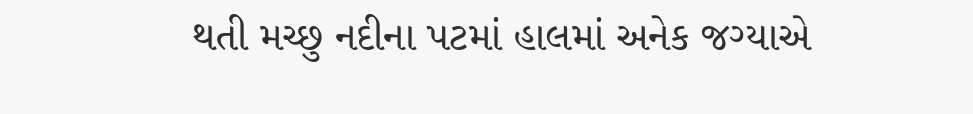થતી મચ્છુ નદીના પટમાં હાલમાં અનેક જગ્યાએ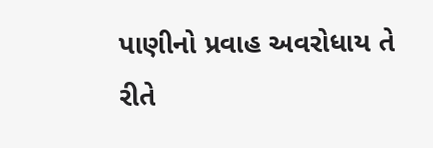પાણીનો પ્રવાહ અવરોધાય તે રીતે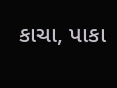કાચા, પાકા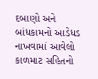દબાણો અને બાંધકામનો આડેધડ નાખવામાં આવેલો કાળમાટ સહિતનો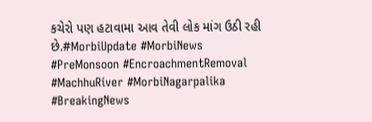કચેરો પણ હટાવામા આવ તેવી લોક માંગ ઉઠી રહી છે.#MorbiUpdate #MorbiNews #PreMonsoon #EncroachmentRemoval #MachhuRiver #MorbiNagarpalika #BreakingNews